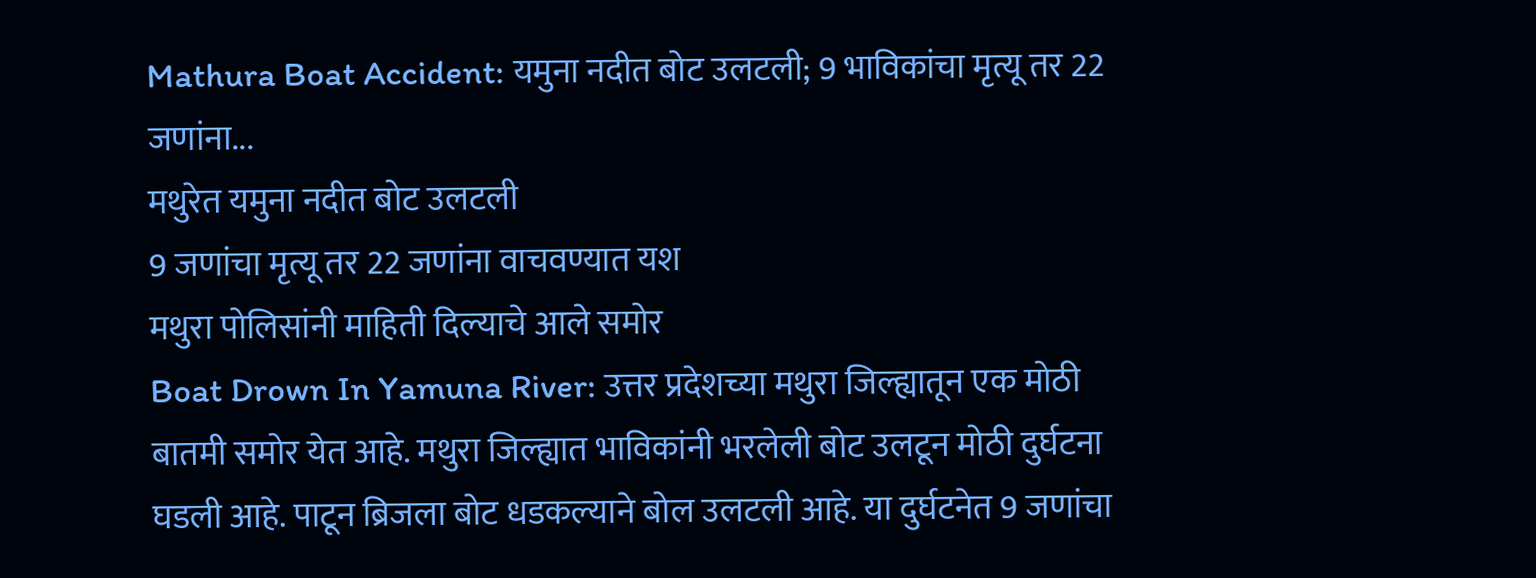Mathura Boat Accident: यमुना नदीत बोट उलटली; 9 भाविकांचा मृत्यू तर 22 जणांना...
मथुरेत यमुना नदीत बोट उलटली
9 जणांचा मृत्यू तर 22 जणांना वाचवण्यात यश
मथुरा पोलिसांनी माहिती दिल्याचे आले समोर
Boat Drown In Yamuna River: उत्तर प्रदेशच्या मथुरा जिल्ह्यातून एक मोठी बातमी समोर येत आहे. मथुरा जिल्ह्यात भाविकांनी भरलेली बोट उलटून मोठी दुर्घटना घडली आहे. पाटून ब्रिजला बोट धडकल्याने बोल उलटली आहे. या दुर्घटनेत 9 जणांचा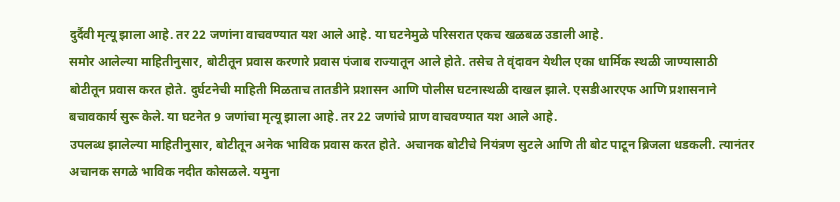दुर्दैवी मृत्यू झाला आहे. तर 22 जणांना वाचवण्यात यश आले आहे. या घटनेमुळे परिसरात एकच खळबळ उडाली आहे.
समोर आलेल्या माहितीनुसार, बोटीतून प्रवास करणारे प्रवास पंजाब राज्यातून आले होते. तसेच ते वृंदावन येथील एका धार्मिक स्थळी जाण्यासाठी बोटीतून प्रवास करत होते. दुर्घटनेची माहिती मिळताच तातडीने प्रशासन आणि पोलीस घटनास्थळी दाखल झाले. एसडीआरएफ आणि प्रशासनाने बचावकार्य सुरू केले. या घटनेत 9 जणांचा मृत्यू झाला आहे. तर 22 जणांचे प्राण वाचवण्यात यश आले आहे.
उपलब्ध झालेल्या माहितीनुसार, बोटीतून अनेक भाविक प्रवास करत होते. अचानक बोटीचे नियंत्रण सुटले आणि ती बोट पाटून ब्रिजला धडकली. त्यानंतर अचानक सगळे भाविक नदीत कोसळले. यमुना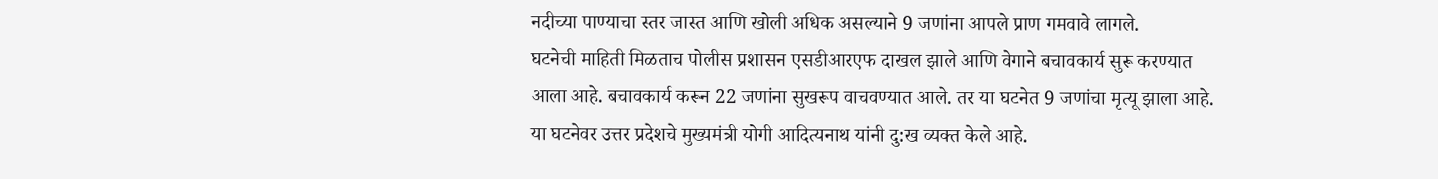नदीच्या पाण्याचा स्तर जास्त आणि खोली अधिक असल्याने 9 जणांना आपले प्राण गमवावे लागले.
घटनेची माहिती मिळताच पोलीस प्रशासन एसडीआरएफ दाखल झाले आणि वेगाने बचावकार्य सुरू करण्यात आला आहे. बचावकार्य करून 22 जणांना सुखरूप वाचवण्यात आले. तर या घटनेत 9 जणांचा मृत्यू झाला आहे.
या घटनेवर उत्तर प्रदेशचे मुख्यमंत्री योगी आदित्यनाथ यांनी दु:ख व्यक्त केले आहे.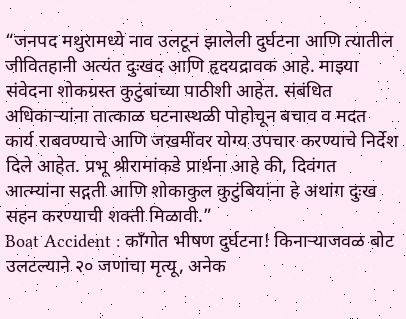“जनपद मथुरामध्ये नाव उलटून झालेली दुर्घटना आणि त्यातील जीवितहानी अत्यंत दुःखद आणि हृदयद्रावक आहे. माझ्या संवेदना शोकग्रस्त कुटुंबांच्या पाठीशी आहेत. संबंधित अधिकाऱ्यांना तात्काळ घटनास्थळी पोहोचून बचाव व मदत कार्य राबवण्याचे आणि जखमींवर योग्य उपचार करण्याचे निर्देश दिले आहेत. प्रभू श्रीरामांकडे प्रार्थना आहे की, दिवंगत आत्म्यांना सद्गती आणि शोकाकुल कुटुंबियांना हे अथांग दुःख सहन करण्याची शक्ती मिळावी.”
Boat Accident : काँगोत भीषण दुर्घटना! किनाऱ्याजवळ बोट उलटल्याने २० जणांचा मृत्यू, अनेक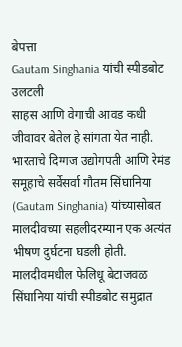बेपत्ता
Gautam Singhania यांची स्पीडबोट उलटली
साहस आणि वेगाची आवड कधी जीवावर बेतेल हे सांगता येत नाही. भारताचे दिग्गज उद्योगपती आणि रेमंड समूहाचे सर्वेसर्वा गौतम सिंघानिया (Gautam Singhania) यांच्यासोबत मालदीवच्या सहलीदरम्यान एक अत्यंत भीषण दुर्घटना घडली होती. मालदीवमधील फेलिधू बेटाजवळ सिंघानिया यांची स्पीडबोट समुद्रात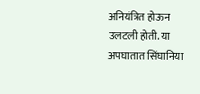अनियंत्रित होऊन उलटली होती. या अपघातात सिंघानिया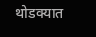थोडक्यात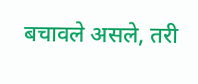बचावले असले, तरी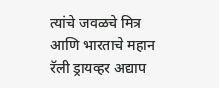त्यांचे जवळचे मित्र आणि भारताचे महान रॅली ड्रायव्हर अद्याप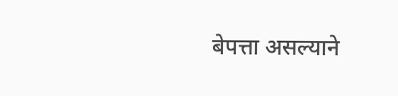बेपत्ता असल्याने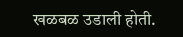खळबळ उडाली होती.